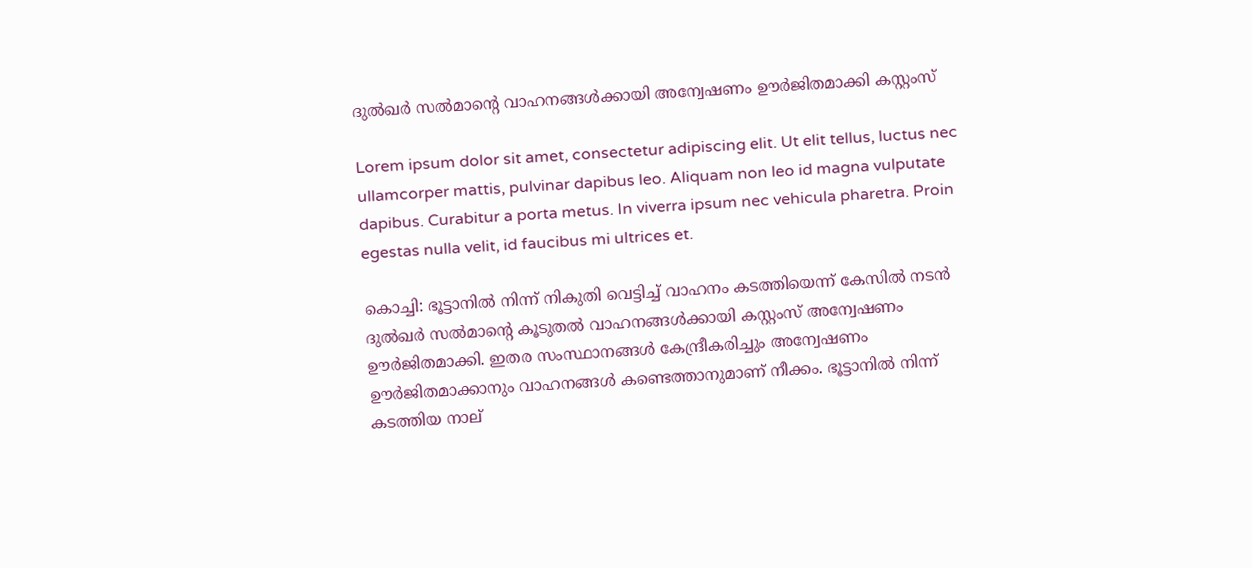ദുല്‍ഖര്‍ സല്‍മാന്റെ വാഹനങ്ങള്‍ക്കായി അന്വേഷണം ഊര്‍ജിതമാക്കി കസ്റ്റംസ്

Lorem ipsum dolor sit amet, consectetur adipiscing elit. Ut elit tellus, luctus nec ullamcorper mattis, pulvinar dapibus leo. Aliquam non leo id magna vulputate dapibus. Curabitur a porta metus. In viverra ipsum nec vehicula pharetra. Proin egestas nulla velit, id faucibus mi ultrices et.

കൊച്ചി: ഭൂട്ടാനില്‍ നിന്ന് നികുതി വെട്ടിച്ച് വാഹനം കടത്തിയെന്ന് കേസില്‍ നടന്‍ ദുല്‍ഖര്‍ സല്‍മാന്റെ കൂടുതല്‍ വാഹനങ്ങള്‍ക്കായി കസ്റ്റംസ് അന്വേഷണം ഊര്‍ജിതമാക്കി. ഇതര സംസ്ഥാനങ്ങള്‍ കേന്ദ്രീകരിച്ചും അന്വേഷണം ഊര്‍ജിതമാക്കാനും വാഹനങ്ങള്‍ കണ്ടെത്താനുമാണ് നീക്കം. ഭൂട്ടാനില്‍ നിന്ന് കടത്തിയ നാല്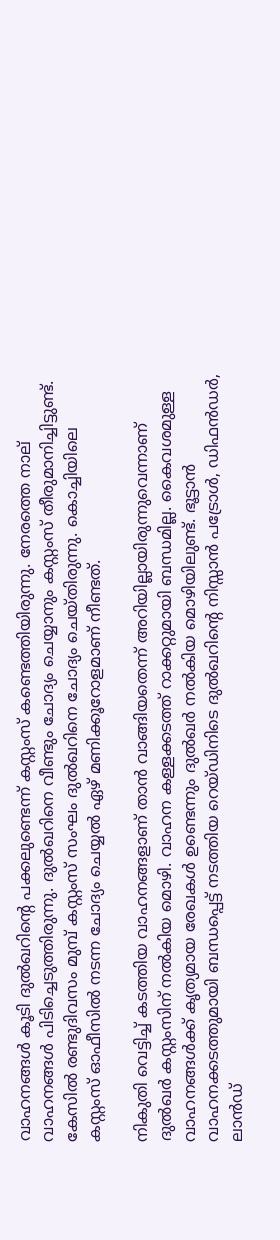വാഹനങ്ങള്‍ കൂടി ദുല്‍ഖറിന്റെ പക്കലുണ്ടെന്ന് കസ്റ്റംസ് കണ്ടെത്തിയിരുന്നു. നേരത്തെ നാല് വാഹനങ്ങള്‍ പിടിച്ചെടുത്തിരുന്നു. ദുല്‍ഖറിനെ വീണ്ടും ചോദ്യം ചെയ്യാനും കസ്റ്റംസ് തീരുമാനിച്ചിട്ടുണ്ട്. കേസില്‍ രണ്ടുദിവസം മുമ്പ് കസ്റ്റംസ് സംഘം ദുല്‍ഖറിനെ ചോദ്യം ചെയ്തിരുന്നു. കൊച്ചിയിലെ കസ്റ്റംസ് ഓഫീസില്‍ നടന്ന ചോദ്യം ചെയ്യല്‍ ഏഴ് മണിക്കൂറോളമാണ് നീണ്ടത്.

നികുതി വെട്ടിച്ച് കടത്തിയ വാഹനങ്ങളാണ് താന്‍ വാങ്ങിയതെന്ന് അറിയില്ലായിരുന്നുവെന്നാണ് ദുല്‍ഖര്‍ കസ്റ്റംസിന് നല്‍കിയ മൊഴി. വാഹന കള്ളക്കടത്ത് റാക്കറ്റുമായി ബന്ധമില്ല. കൈവശമുള്ള വാഹനങ്ങള്‍ക്ക് കൃത്യമായ രേഖകള്‍ ഉണ്ടെന്നും ദുല്‍ഖര്‍ നല്‍കിയ മൊഴിയിലുണ്ട്. ഭൂട്ടാന്‍ വാഹനക്കടത്തുമായി ബന്ധപ്പെട്ട് നടത്തിയ റെയ്ഡിനിടെ ദുല്‍ഖറിന്റെ നിസ്സാന്‍ പട്രോള്‍, ഡിഫന്‍ഡര്‍, ലാന്‍ഡ്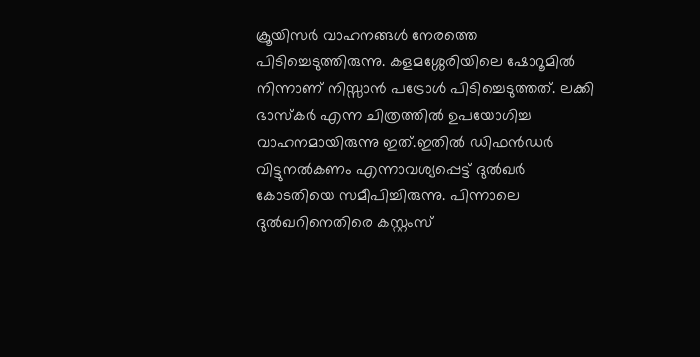ക്രൂയിസര്‍ വാഹനങ്ങള്‍ നേരത്തെ പിടിച്ചെടുത്തിരുന്നു. കളമശ്ശേരിയിലെ ഷോറൂമില്‍ നിന്നാണ് നിസ്സാന്‍ പട്രോള്‍ പിടിച്ചെടുത്തത്. ലക്കി ഭാസ്‌കര്‍ എന്ന ചിത്രത്തില്‍ ഉപയോഗിച്ച വാഹനമായിരുന്നു ഇത്.ഇതില്‍ ഡിഫന്‍ഡര്‍ വിട്ടുനല്‍കണം എന്നാവശ്യപ്പെട്ട് ദുല്‍ഖര്‍ കോടതിയെ സമീപിച്ചിരുന്നു. പിന്നാലെ ദുല്‍ഖറിനെതിരെ കസ്റ്റംസ്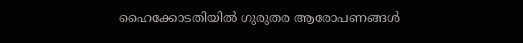ഹൈക്കോടതിയില്‍ ഗുരുതര ആരോപണങ്ങള്‍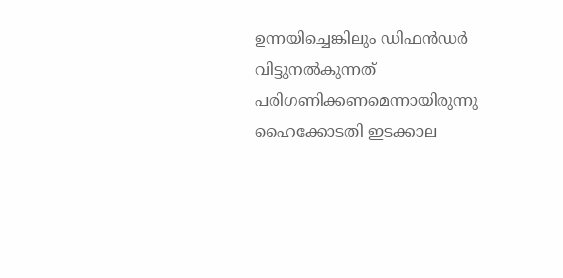ഉന്നയിച്ചെങ്കിലും ഡിഫന്‍ഡര്‍ വിട്ടുനല്‍കുന്നത് പരിഗണിക്കണമെന്നായിരുന്നു ഹൈക്കോടതി ഇടക്കാല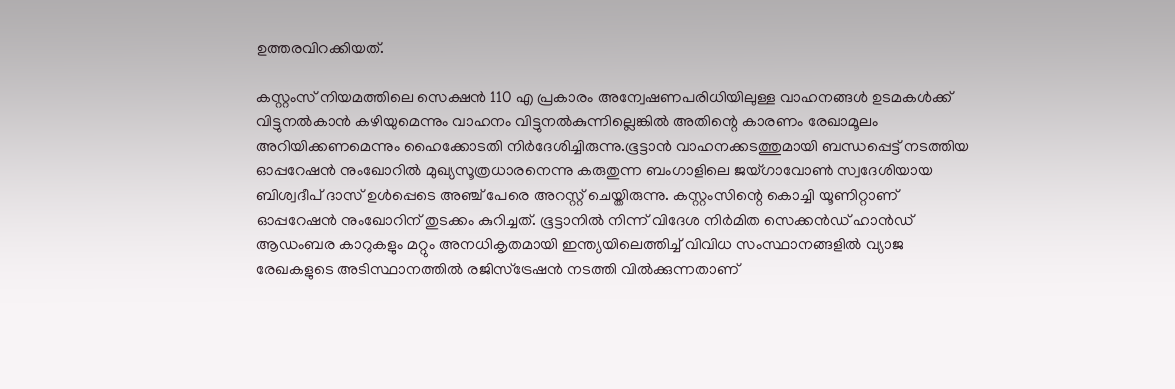ഉത്തരവിറക്കിയത്.

കസ്റ്റംസ് നിയമത്തിലെ സെക്ഷന്‍ 110 എ പ്രകാരം അന്വേഷണപരിധിയിലുള്ള വാഹനങ്ങള്‍ ഉടമകള്‍ക്ക് വിട്ടുനല്‍കാന്‍ കഴിയുമെന്നും വാഹനം വിട്ടുനല്‍കുന്നില്ലെങ്കില്‍ അതിന്റെ കാരണം രേഖാമൂലം അറിയിക്കണമെന്നും ഹൈക്കോടതി നിര്‍ദേശിച്ചിരുന്നു.ഭൂട്ടാന്‍ വാഹനക്കടത്തുമായി ബന്ധപ്പെട്ട് നടത്തിയ ഓപ്പറേഷന്‍ നുംഖോറില്‍ മുഖ്യസൂത്രധാരനെന്നു കരുതുന്ന ബംഗാളിലെ ജയ്ഗാവോണ്‍ സ്വദേശിയായ ബിശ്വദീപ് ദാസ് ഉള്‍പ്പെടെ അഞ്ച് പേരെ അറസ്റ്റ് ചെയ്തിരുന്നു. കസ്റ്റംസിന്റെ കൊച്ചി യൂണിറ്റാണ് ഓപ്പറേഷന്‍ നുംഖോറിന് തുടക്കം കുറിച്ചത്. ഭൂട്ടാനില്‍ നിന്ന് വിദേശ നിര്‍മിത സെക്കന്‍ഡ് ഹാന്‍ഡ് ആഡംബര കാറുകളും മറ്റും അനധികൃതമായി ഇന്ത്യയിലെത്തിച്ച് വിവിധ സംസ്ഥാനങ്ങളില്‍ വ്യാജ രേഖകളുടെ അടിസ്ഥാനത്തില്‍ രജിസ്‌ട്രേഷന്‍ നടത്തി വില്‍ക്കുന്നതാണ്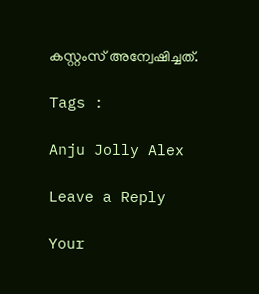കസ്റ്റംസ് അന്വേഷിച്ചത്.

Tags :

Anju Jolly Alex

Leave a Reply

Your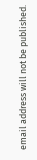email address will not be published.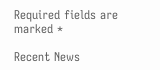Required fields are marked *

Recent News